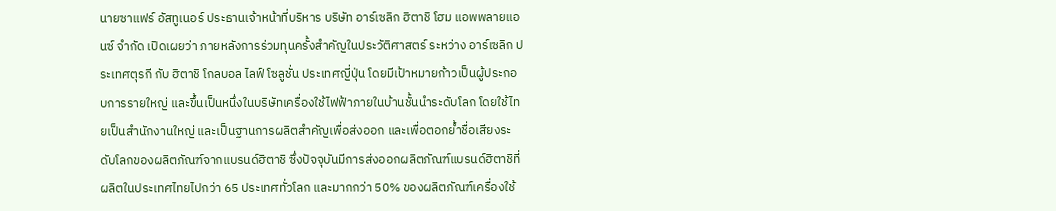นายซาแฟร์ อัสทูเนอร์ ประธานเจ้าหน้าที่บริหาร บริษัท อาร์เซลิก ฮิตาชิ โฮม แอพพลายแอนซ์ จำกัด เปิดเผยว่า ภายหลังการร่วมทุนครั้งสำคัญในประวัติศาสตร์ ระหว่าง อาร์เซลิก ประเทศตุรกี กับ ฮิตาชิ โกลบอล ไลฟ์ โซลูชั่น ประเทศญี่ปุ่น โดยมีเป้าหมายก้าวเป็นผู้ประกอบการรายใหญ่ และขึ้นเป็นหนึ่งในบริษัทเครื่องใช้ไฟฟ้าภายในบ้านชั้นนำระดับโลก โดยใช้ไทยเป็นสำนักงานใหญ่ และเป็นฐานการผลิตสำคัญเพื่อส่งออก และเพื่อตอกย้ำชื่อเสียงระดับโลกของผลิตภัณฑ์จากแบรนด์ฮิตาชิ ซึ่งปัจจุบันมีการส่งออกผลิตภัณฑ์แบรนด์ฮิตาชิที่ผลิตในประเทศไทยไปกว่า 65 ประเทศทั่วโลก และมากกว่า 50% ของผลิตภัณฑ์เครื่องใช้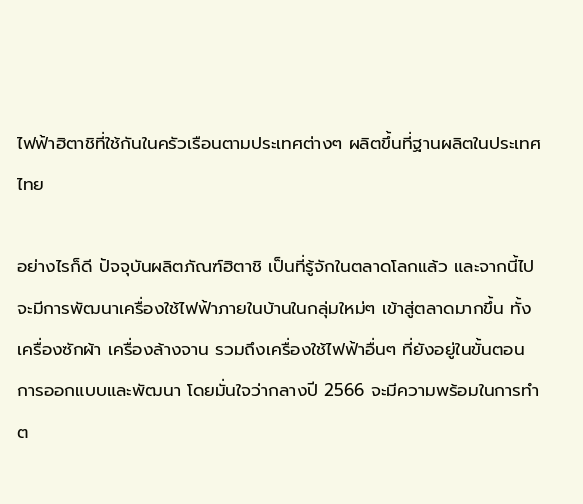ไฟฟ้าฮิตาชิที่ใช้กันในครัวเรือนตามประเทศต่างๆ ผลิตขึ้นที่ฐานผลิตในประเทศไทย

อย่างไรก็ดี ปัจจุบันผลิตภัณฑ์ฮิตาชิ เป็นที่รู้จักในตลาดโลกแล้ว และจากนี้ไปจะมีการพัฒนาเครื่องใช้ไฟฟ้าภายในบ้านในกลุ่มใหม่ๆ เข้าสู่ตลาดมากขึ้น ทั้งเครื่องซักผ้า เครื่องล้างจาน รวมถึงเครื่องใช้ไฟฟ้าอื่นๆ ที่ยังอยู่ในขั้นตอนการออกแบบและพัฒนา โดยมั่นใจว่ากลางปี 2566 จะมีความพร้อมในการทำต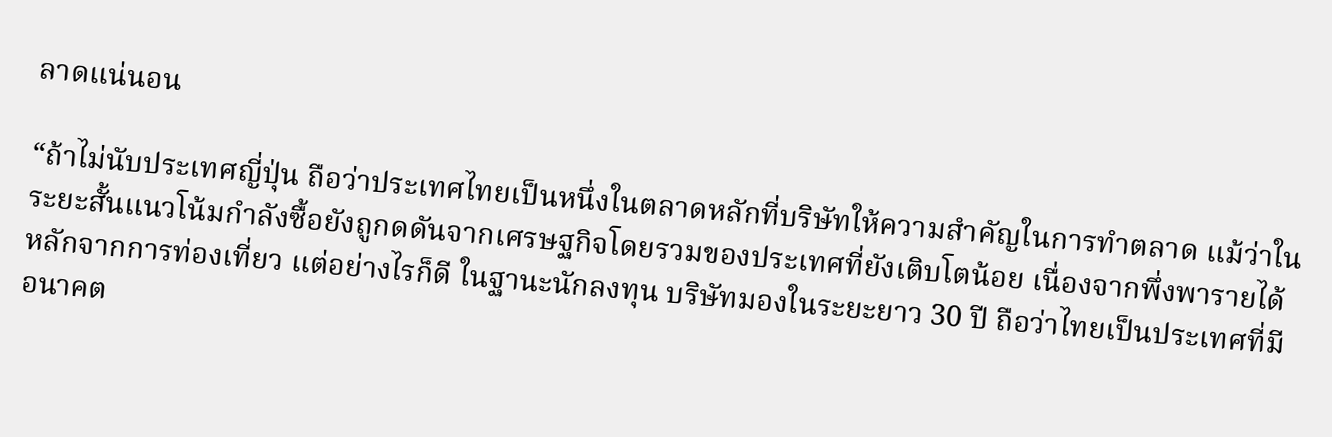ลาดแน่นอน

“ถ้าไม่นับประเทศญี่ปุ่น ถือว่าประเทศไทยเป็นหนึ่งในตลาดหลักที่บริษัทให้ความสำคัญในการทำตลาด แม้ว่าในระยะสั้นแนวโน้มกำลังซื้อยังถูกดดันจากเศรษฐกิจโดยรวมของประเทศที่ยังเติบโตน้อย เนื่องจากพึ่งพารายได้หลักจากการท่องเที่ยว แต่อย่างไรก็ดี ในฐานะนักลงทุน บริษัทมองในระยะยาว 30 ปี ถือว่าไทยเป็นประเทศที่มีอนาคต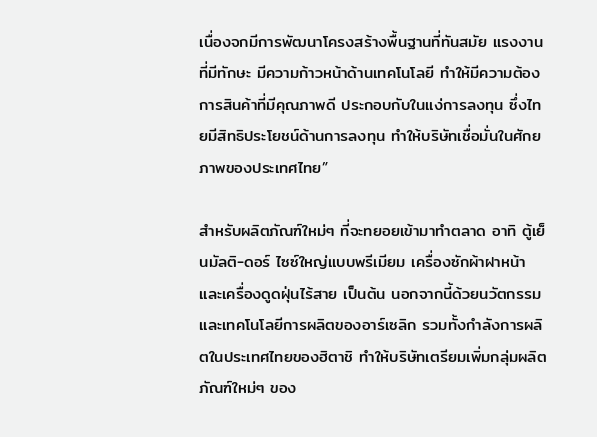เนื่องจกมีการพัฒนาโครงสร้างพื้นฐานที่ทันสมัย แรงงานที่มีทักษะ มีความก้าวหน้าด้านเทคโนโลยี ทำให้มีความต้องการสินค้าที่มีคุณภาพดี ประกอบกับในแง่การลงทุน ซึ่งไทยมีสิทธิประโยชน์ด้านการลงทุน ทำให้บริษัทเชื่อมั่นในศักยภาพของประเทศไทย”

สำหรับผลิตภัณฑ์ใหม่ๆ ที่จะทยอยเข้ามาทำตลาด อาทิ ตู้เย็นมัลติ-ดอร์ ไซซ์ใหญ่แบบพรีเมียม เครื่องซักผ้าฝาหน้า และเครื่องดูดฝุ่นไร้สาย เป็นต้น นอกจากนี้ด้วยนวัตกรรมและเทคโนโลยีการผลิตของอาร์เซลิก รวมทั้งกำลังการผลิตในประเทศไทยของฮิตาชิ ทำให้บริษัทเตรียมเพิ่มกลุ่มผลิตภัณฑ์ใหม่ๆ ของ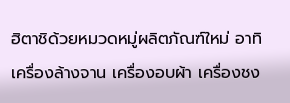ฮิตาชิด้วยหมวดหมู่ผลิตภัณฑ์ใหม่ อาทิ เครื่องล้างจาน เครื่องอบผ้า เครื่องชง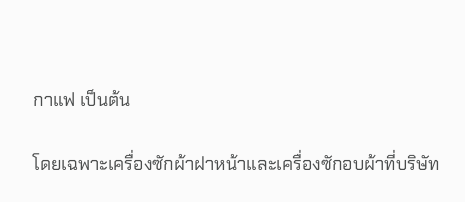กาแฟ เป็นต้น

โดยเฉพาะเครื่องซักผ้าฝาหน้าและเครื่องซักอบผ้าที่บริษัท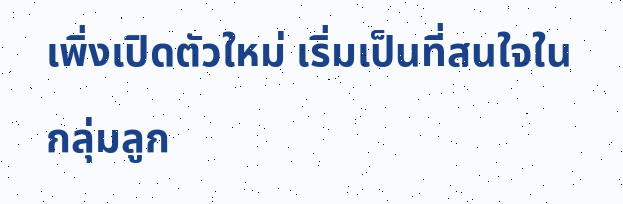เพิ่งเปิดตัวใหม่ เริ่มเป็นที่สนใจในกลุ่มลูก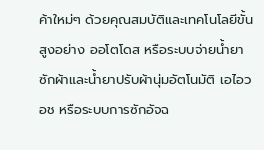ค้าใหม่ๆ ด้วยคุณสมบัติและเทคโนโลยีขั้นสูงอย่าง ออโตโดส หรือระบบจ่ายน้ำยาซักผ้าและน้ำยาปรับผ้านุ่มอัตโนมัติ เอไอวอช หรือระบบการซักอัจฉ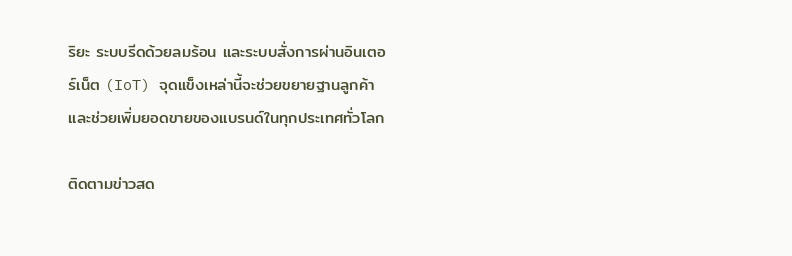ริยะ ระบบรีดด้วยลมร้อน และระบบสั่งการผ่านอินเตอร์เน็ต (IoT) จุดแข็งเหล่านี้จะช่วยขยายฐานลูกค้าและช่วยเพิ่มยอดขายของแบรนด์ในทุกประเทศทั่วโลก

ติดตามข่าวสด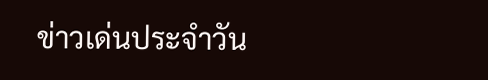ข่าวเด่นประจำวัน